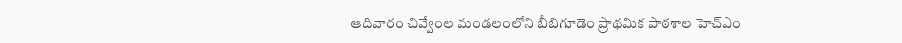ఆదివారం చివ్వేంల మండలంలోని బీబిగూడెం ప్రాథమిక పాఠశాల హెచ్ఎం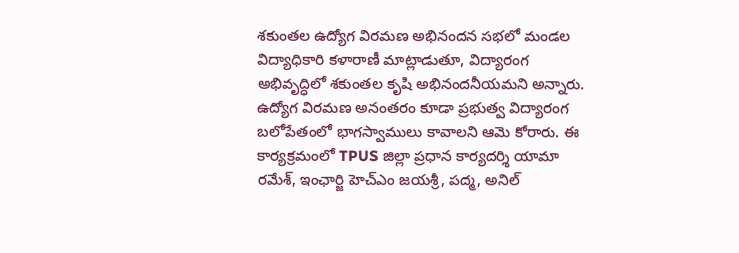శకుంతల ఉద్యోగ విరమణ అభినందన సభలో మండల విద్యాధికారి కళారాణీ మాట్లాడుతూ, విద్యారంగ అభివృద్ధిలో శకుంతల కృషి అభినందనీయమని అన్నారు. ఉద్యోగ విరమణ అనంతరం కూడా ప్రభుత్వ విద్యారంగ బలోపేతంలో భాగస్వాములు కావాలని ఆమె కోరారు. ఈ కార్యక్రమంలో TPUS జిల్లా ప్రధాన కార్యదర్శి యామా రమేశ్, ఇంఛార్జి హెచ్ఎం జయశ్రీ, పద్మ, అనిల్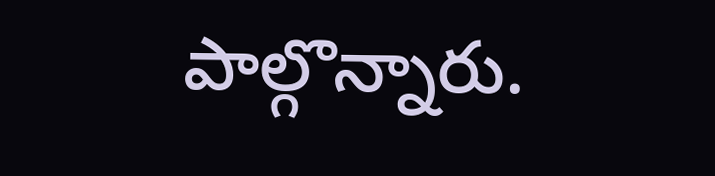పాల్గొన్నారు.